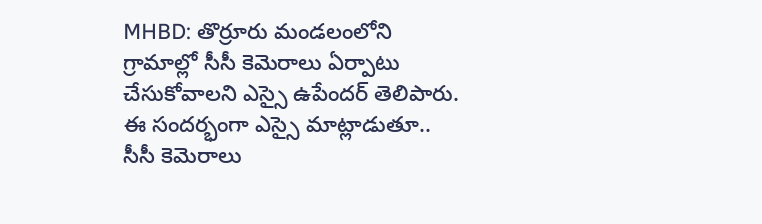MHBD: తొర్రూరు మండలంలోని గ్రామాల్లో సీసీ కెమెరాలు ఏర్పాటు చేసుకోవాలని ఎస్సై ఉపేందర్ తెలిపారు. ఈ సందర్భంగా ఎస్సై మాట్లాడుతూ.. సీసీ కెమెరాలు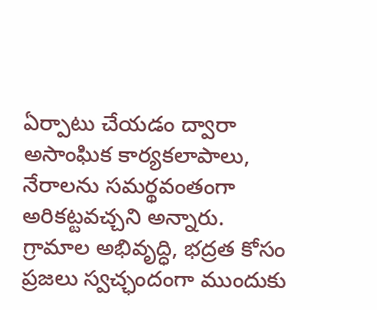ఏర్పాటు చేయడం ద్వారా అసాంఘిక కార్యకలాపాలు, నేరాలను సమర్థవంతంగా అరికట్టవచ్చని అన్నారు. గ్రామాల అభివృద్ధి, భద్రత కోసం ప్రజలు స్వచ్ఛందంగా ముందుకు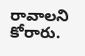రావాలని కోరారు.